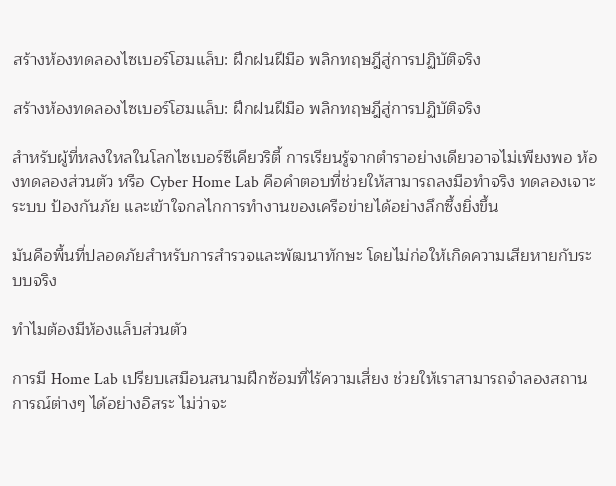สร้างห้องทดลองไซเบอร์โฮมแล็บ: ฝึกฝนฝีมือ พลิกทฤษฎีสู่การปฏิบัติจริง

สร้างห้องทดลองไซเบอร์โฮมแล็บ: ฝึกฝนฝีมือ พลิกทฤษฎีสู่การปฏิบัติจริง

สำหรับผู้ที่หลงใหลในโลกไซเบอร์ซีเคียวริตี้ การเรียนรู้จากตำราอย่างเดียวอาจไม่เพียงพอ ห้องทดลองส่วนตัว หรือ Cyber Home Lab คือคำตอบที่ช่วยให้สามารถลงมือทำจริง ทดลองเจาะระบบ ป้องกันภัย และเข้าใจกลไกการทำงานของเครือข่ายได้อย่างลึกซึ้งยิ่งขึ้น

มันคือพื้นที่ปลอดภัยสำหรับการสำรวจและพัฒนาทักษะ โดยไม่ก่อให้เกิดความเสียหายกับระบบจริง

ทำไมต้องมีห้องแล็บส่วนตัว

การมี Home Lab เปรียบเสมือนสนามฝึกซ้อมที่ไร้ความเสี่ยง ช่วยให้เราสามารถจำลองสถานการณ์ต่างๆ ได้อย่างอิสระ ไม่ว่าจะ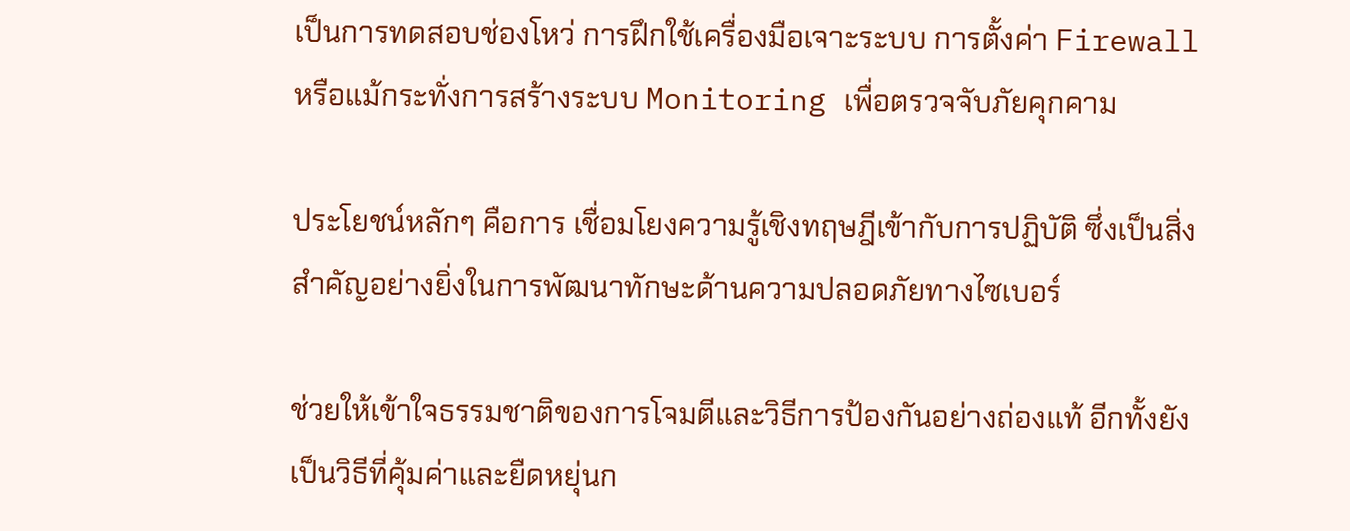เป็นการทดสอบช่องโหว่ การฝึกใช้เครื่องมือเจาะระบบ การตั้งค่า Firewall หรือแม้กระทั่งการสร้างระบบ Monitoring เพื่อตรวจจับภัยคุกคาม

ประโยชน์หลักๆ คือการ เชื่อมโยงความรู้เชิงทฤษฎีเข้ากับการปฏิบัติ ซึ่งเป็นสิ่งสำคัญอย่างยิ่งในการพัฒนาทักษะด้านความปลอดภัยทางไซเบอร์

ช่วยให้เข้าใจธรรมชาติของการโจมตีและวิธีการป้องกันอย่างถ่องแท้ อีกทั้งยังเป็นวิธีที่คุ้มค่าและยืดหยุ่นก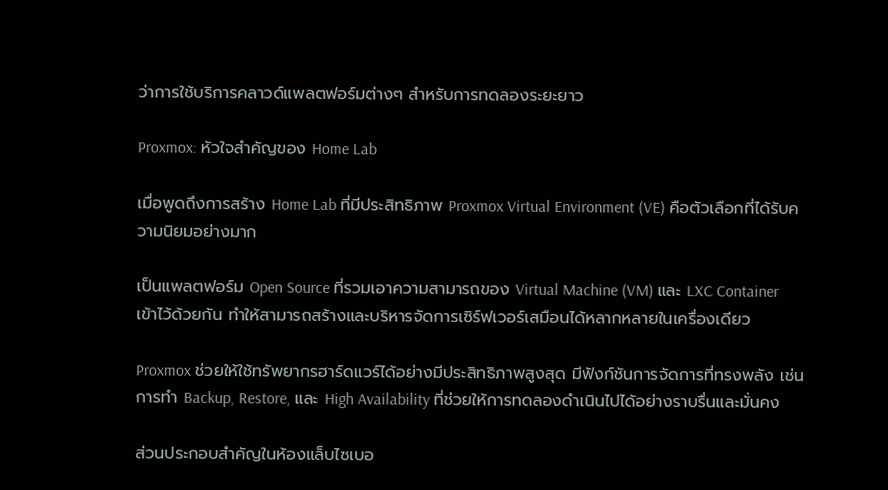ว่าการใช้บริการคลาวด์แพลตฟอร์มต่างๆ สำหรับการทดลองระยะยาว

Proxmox: หัวใจสำคัญของ Home Lab

เมื่อพูดถึงการสร้าง Home Lab ที่มีประสิทธิภาพ Proxmox Virtual Environment (VE) คือตัวเลือกที่ได้รับความนิยมอย่างมาก

เป็นแพลตฟอร์ม Open Source ที่รวมเอาความสามารถของ Virtual Machine (VM) และ LXC Container เข้าไว้ด้วยกัน ทำให้สามารถสร้างและบริหารจัดการเซิร์ฟเวอร์เสมือนได้หลากหลายในเครื่องเดียว

Proxmox ช่วยให้ใช้ทรัพยากรฮาร์ดแวร์ได้อย่างมีประสิทธิภาพสูงสุด มีฟังก์ชันการจัดการที่ทรงพลัง เช่น การทำ Backup, Restore, และ High Availability ที่ช่วยให้การทดลองดำเนินไปได้อย่างราบรื่นและมั่นคง

ส่วนประกอบสำคัญในห้องแล็บไซเบอ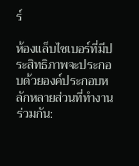ร์

ห้องแล็บไซเบอร์ที่มีประสิทธิภาพจะประกอบด้วยองค์ประกอบหลักหลายส่วนที่ทำงานร่วมกัน: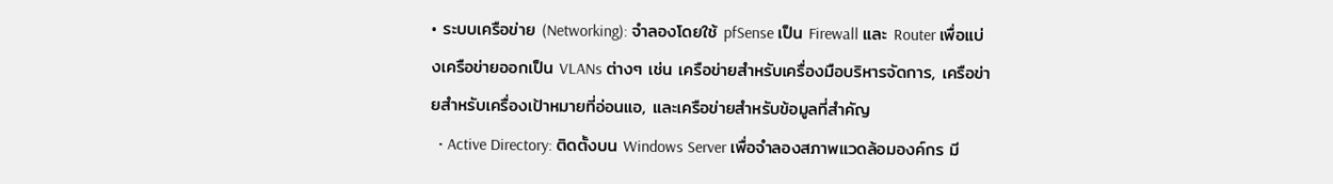• ระบบเครือข่าย (Networking): จำลองโดยใช้ pfSense เป็น Firewall และ Router เพื่อแบ่งเครือข่ายออกเป็น VLANs ต่างๆ เช่น เครือข่ายสำหรับเครื่องมือบริหารจัดการ, เครือข่ายสำหรับเครื่องเป้าหมายที่อ่อนแอ, และเครือข่ายสำหรับข้อมูลที่สำคัญ
  • Active Directory: ติดตั้งบน Windows Server เพื่อจำลองสภาพแวดล้อมองค์กร มี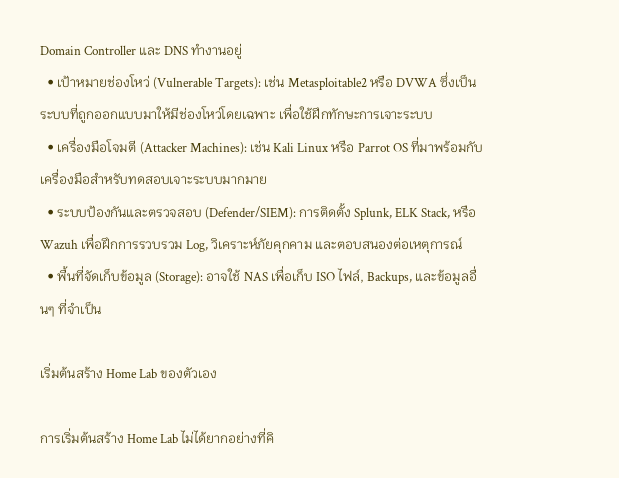Domain Controller และ DNS ทำงานอยู่
  • เป้าหมายช่องโหว่ (Vulnerable Targets): เช่น Metasploitable2 หรือ DVWA ซึ่งเป็นระบบที่ถูกออกแบบมาให้มีช่องโหว่โดยเฉพาะ เพื่อใช้ฝึกทักษะการเจาะระบบ
  • เครื่องมือโจมตี (Attacker Machines): เช่น Kali Linux หรือ Parrot OS ที่มาพร้อมกับเครื่องมือสำหรับทดสอบเจาะระบบมากมาย
  • ระบบป้องกันและตรวจสอบ (Defender/SIEM): การติดตั้ง Splunk, ELK Stack, หรือ Wazuh เพื่อฝึกการรวบรวม Log, วิเคราะห์ภัยคุกคาม และตอบสนองต่อเหตุการณ์
  • พื้นที่จัดเก็บข้อมูล (Storage): อาจใช้ NAS เพื่อเก็บ ISO ไฟล์, Backups, และข้อมูลอื่นๆ ที่จำเป็น

เริ่มต้นสร้าง Home Lab ของตัวเอง

การเริ่มต้นสร้าง Home Lab ไม่ได้ยากอย่างที่คิ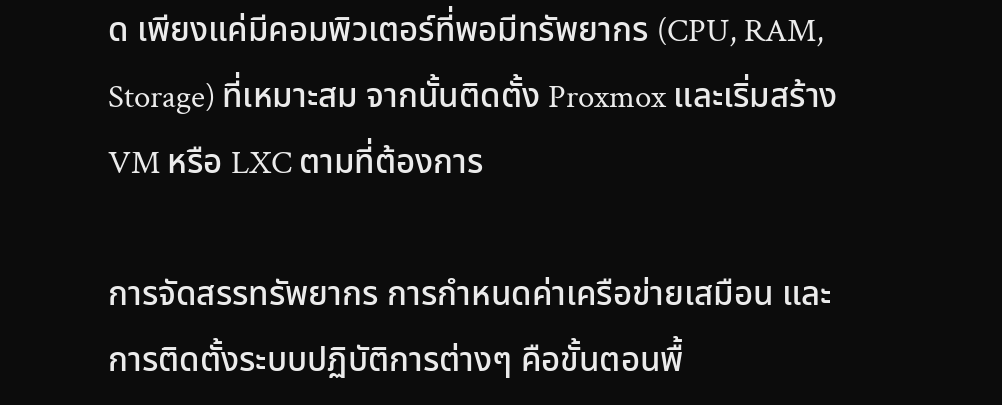ด เพียงแค่มีคอมพิวเตอร์ที่พอมีทรัพยากร (CPU, RAM, Storage) ที่เหมาะสม จากนั้นติดตั้ง Proxmox และเริ่มสร้าง VM หรือ LXC ตามที่ต้องการ

การจัดสรรทรัพยากร การกำหนดค่าเครือข่ายเสมือน และการติดตั้งระบบปฏิบัติการต่างๆ คือขั้นตอนพื้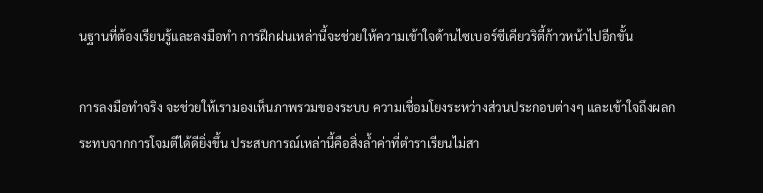นฐานที่ต้องเรียนรู้และลงมือทำ การฝึกฝนเหล่านี้จะช่วยให้ความเข้าใจด้านไซเบอร์ซีเคียวริตี้ก้าวหน้าไปอีกขั้น

การลงมือทำจริง จะช่วยให้เรามองเห็นภาพรวมของระบบ ความเชื่อมโยงระหว่างส่วนประกอบต่างๆ และเข้าใจถึงผลกระทบจากการโจมตีได้ดียิ่งขึ้น ประสบการณ์เหล่านี้คือสิ่งล้ำค่าที่ตำราเรียนไม่สา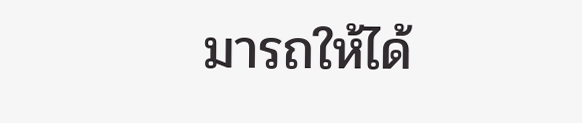มารถให้ได้